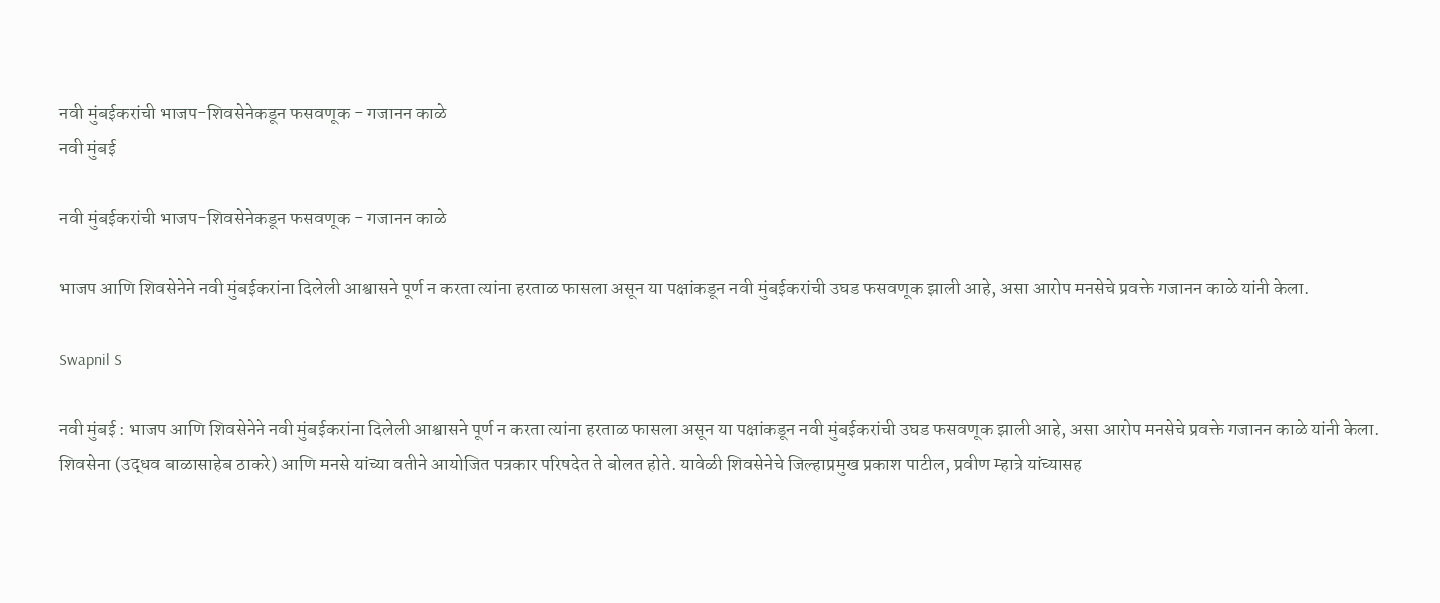नवी मुंबईकरांची भाजप-शिवसेनेकडून फसवणूक - गजानन काळे
नवी मुंबई

नवी मुंबईकरांची भाजप-शिवसेनेकडून फसवणूक - गजानन काळे

भाजप आणि शिवसेनेने नवी मुंबईकरांना दिलेली आश्वासने पूर्ण न करता त्यांना हरताळ फासला असून या पक्षांकडून नवी मुंबईकरांची उघड फसवणूक झाली आहे, असा आरोप मनसेचे प्रवक्ते गजानन काळे यांनी केला.

Swapnil S

नवी मुंबई : भाजप आणि शिवसेनेने नवी मुंबईकरांना दिलेली आश्वासने पूर्ण न करता त्यांना हरताळ फासला असून या पक्षांकडून नवी मुंबईकरांची उघड फसवणूक झाली आहे, असा आरोप मनसेचे प्रवक्ते गजानन काळे यांनी केला. शिवसेना (उद्धव बाळासाहेब ठाकरे) आणि मनसे यांच्या वतीने आयोजित पत्रकार परिषदेत ते बोलत होते. यावेळी शिवसेनेचे जिल्हाप्रमुख प्रकाश पाटील, प्रवीण म्हात्रे यांच्यासह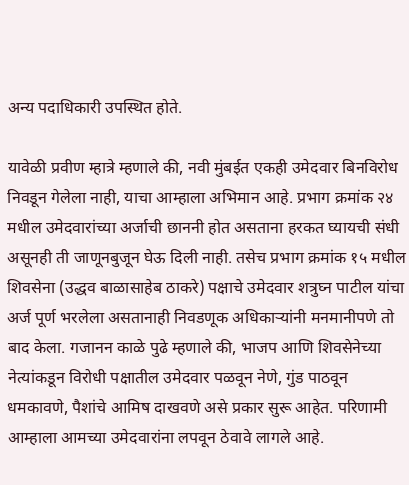अन्य पदाधिकारी उपस्थित होते.

यावेळी प्रवीण म्हात्रे म्हणाले की, नवी मुंबईत एकही उमेदवार बिनविरोध निवडून गेलेला नाही, याचा आम्हाला अभिमान आहे. प्रभाग क्रमांक २४ मधील उमेदवारांच्या अर्जाची छाननी होत असताना हरकत घ्यायची संधी असूनही ती जाणूनबुजून घेऊ दिली नाही. तसेच प्रभाग क्रमांक १५ मधील शिवसेना (उद्धव बाळासाहेब ठाकरे) पक्षाचे उमेदवार शत्रुघ्न पाटील यांचा अर्ज पूर्ण भरलेला असतानाही निवडणूक अधिकाऱ्यांनी मनमानीपणे तो बाद केला. गजानन काळे पुढे म्हणाले की, भाजप आणि शिवसेनेच्या नेत्यांकडून विरोधी पक्षातील उमेदवार पळवून नेणे, गुंड पाठवून धमकावणे, पैशांचे आमिष दाखवणे असे प्रकार सुरू आहेत. परिणामी आम्हाला आमच्या उमेदवारांना लपवून ठेवावे लागले आहे.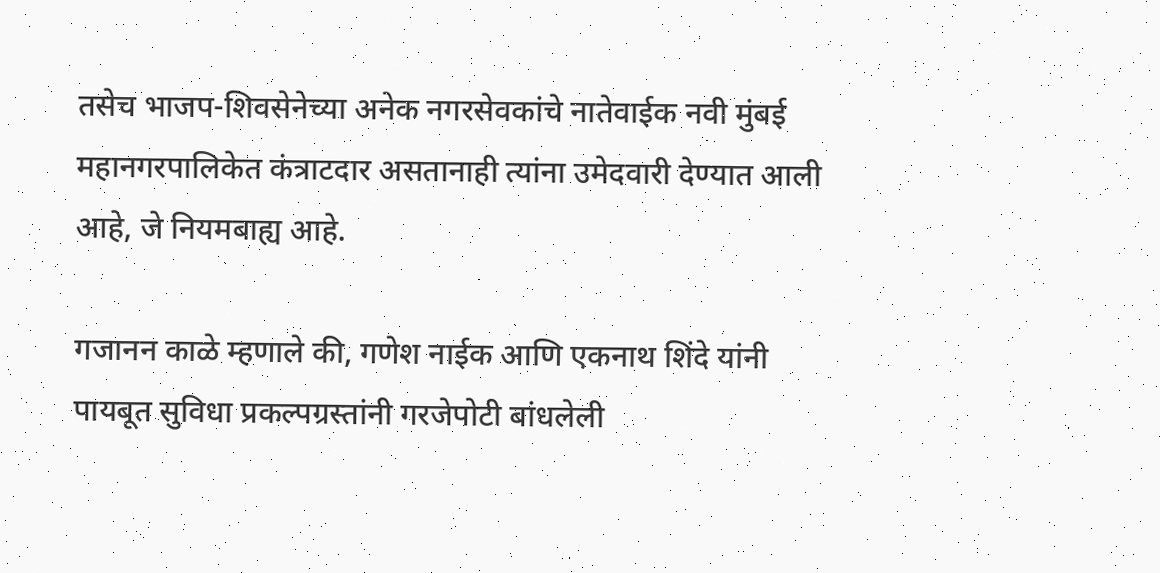तसेच भाजप-शिवसेनेच्या अनेक नगरसेवकांचे नातेवाईक नवी मुंबई महानगरपालिकेत कंत्राटदार असतानाही त्यांना उमेदवारी देण्यात आली आहे, जे नियमबाह्य आहे.

गजानन काळे म्हणाले की, गणेश नाईक आणि एकनाथ शिंदे यांनी पायबूत सुविधा प्रकल्पग्रस्तांनी गरजेपोटी बांधलेली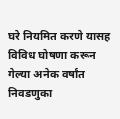घरे नियमित करणे यासह विविध घोषणा करून गेल्या अनेक वर्षांत निवडणुका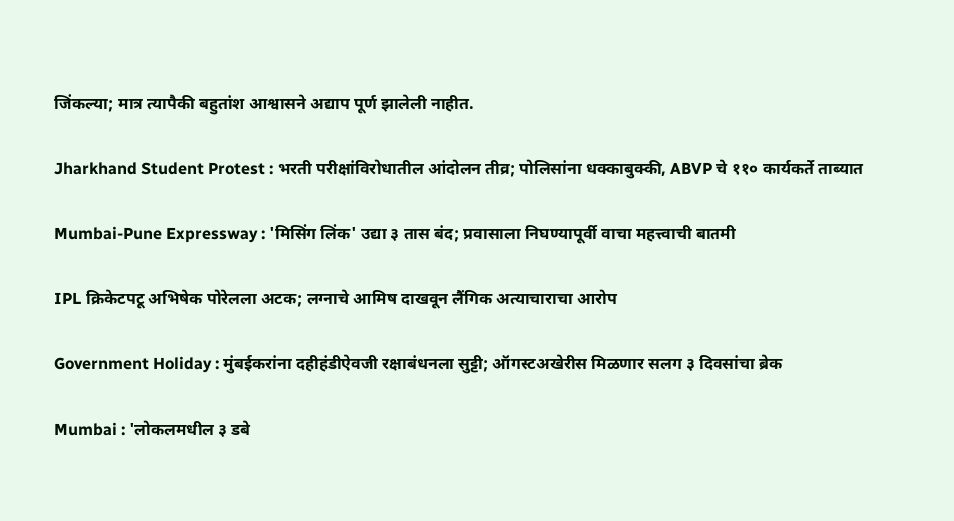जिंकल्या; मात्र त्यापैकी बहुतांश आश्वासने अद्याप पूर्ण झालेली नाहीत.

Jharkhand Student Protest : भरती परीक्षांविरोधातील आंदोलन तीव्र; पोलिसांना धक्काबुक्की, ABVP चे ११० कार्यकर्ते ताब्यात

Mumbai-Pune Expressway : 'मिसिंग लिंक' उद्या ३ तास बंद; प्रवासाला निघण्यापूर्वी वाचा महत्त्वाची बातमी

IPL क्रिकेटपटू अभिषेक पोरेलला अटक; लग्नाचे आमिष दाखवून लैंगिक अत्याचाराचा आरोप

Government Holiday : मुंबईकरांना दहीहंडीऐवजी रक्षाबंधनला सुट्टी; ऑगस्टअखेरीस मिळणार सलग ३ दिवसांचा ब्रेक

Mumbai : 'लोकलमधील ३ डबे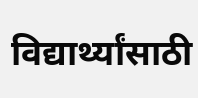विद्यार्थ्यांसाठी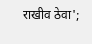राखीव ठेवा';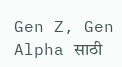Gen Z, Gen Alpha साठी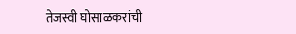तेजस्वी घोसाळकरांची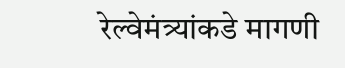रेल्वेमंत्र्यांकडे मागणी